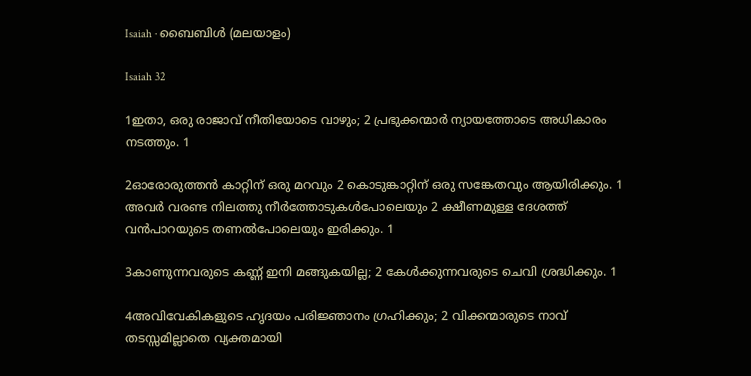Isaiah · ബൈബിൾ (മലയാളം)

Isaiah 32

1ഇതാ, ഒരു രാജാവ് നീതിയോടെ വാഴും; 2 പ്രഭുക്കന്മാർ ന്യായത്തോടെ അധികാരം നടത്തും. 1

2ഓരോരുത്തൻ കാറ്റിന് ഒരു മറവും 2 കൊടുങ്കാറ്റിന് ഒരു സങ്കേതവും ആയിരിക്കും. 1 അവർ വരണ്ട നിലത്തു നീർത്തോടുകൾപോലെയും 2 ക്ഷീണമുള്ള ദേശത്ത് വൻപാറയുടെ തണൽപോലെയും ഇരിക്കും. 1

3കാണുന്നവരുടെ കണ്ണ് ഇനി മങ്ങുകയില്ല; 2 കേൾക്കുന്നവരുടെ ചെവി ശ്രദ്ധിക്കും. 1

4അവിവേകികളുടെ ഹൃദയം പരിജ്ഞാനം ഗ്രഹിക്കും; 2 വിക്കന്മാരുടെ നാവ് തടസ്സമില്ലാതെ വ്യക്തമായി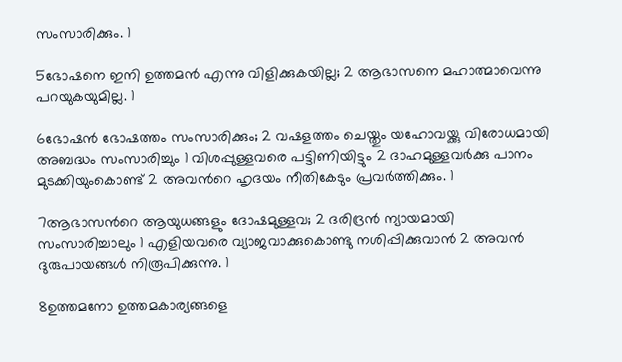സംസാരിക്കും. 1

5ഭോഷനെ ഇനി ഉത്തമൻ എന്നു വിളിക്കുകയില്ല; 2 ആഭാസനെ മഹാത്മാവെന്നു പറയുകയുമില്ല. 1

6ഭോഷൻ ഭോഷത്തം സംസാരിക്കും; 2 വഷളത്തം ചെയ്തും യഹോവയ്ക്കു വിരോധമായി അബദ്ധം സംസാരിച്ചും 1 വിശപ്പുള്ളവരെ പട്ടിണിയിട്ടും 2 ദാഹമുള്ളവർക്കു പാനം മുടക്കിയുംകൊണ്ട് 2 അവന്‍റെ ഹൃദയം നീതികേടും പ്രവർത്തിക്കും. 1

7ആഭാസന്‍റെ ആയുധങ്ങളും ദോഷമുള്ളവ; 2 ദരിദ്രൻ ന്യായമായി സംസാരിച്ചാലും 1 എളിയവരെ വ്യാജവാക്കുകൊണ്ടു നശിപ്പിക്കുവാൻ 2 അവൻ ദുരുപായങ്ങൾ നിരൂപിക്കുന്നു. 1

8ഉത്തമനോ ഉത്തമകാര്യങ്ങളെ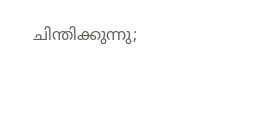ചിന്തിക്കുന്നു;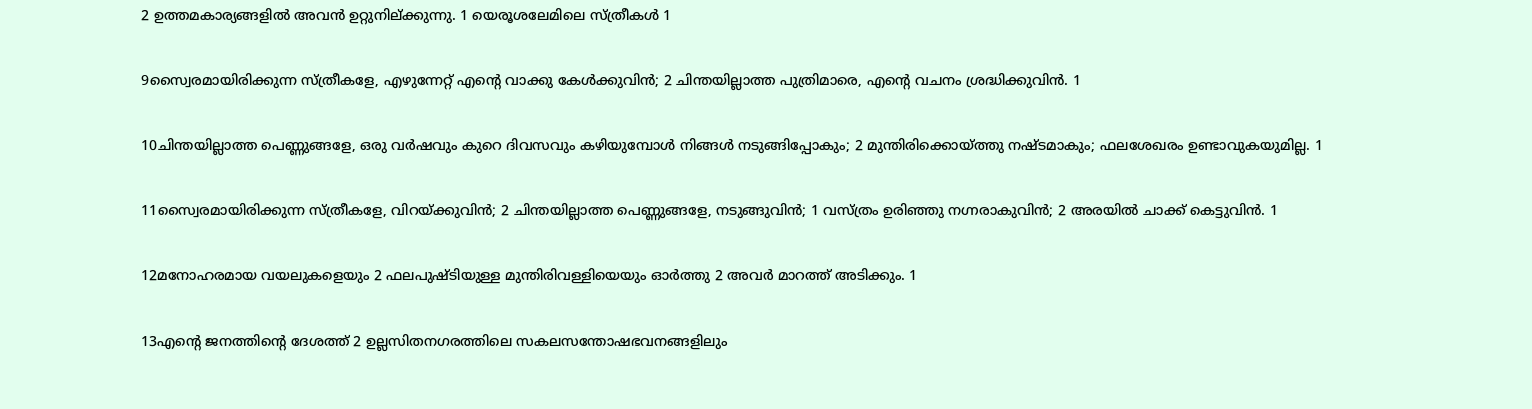2 ഉത്തമകാര്യങ്ങളിൽ അവൻ ഉറ്റുനില്ക്കുന്നു. 1 യെരൂശലേമിലെ സ്ത്രീകൾ 1

9സ്വൈരമായിരിക്കുന്ന സ്ത്രീകളേ, എഴുന്നേറ്റ് എന്‍റെ വാക്കു കേൾക്കുവിൻ; 2 ചിന്തയില്ലാത്ത പുത്രിമാരെ, എന്‍റെ വചനം ശ്രദ്ധിക്കുവിൻ. 1

10ചിന്തയില്ലാത്ത പെണ്ണുങ്ങളേ, ഒരു വർഷവും കുറെ ദിവസവും കഴിയുമ്പോൾ നിങ്ങൾ നടുങ്ങിപ്പോകും; 2 മുന്തിരിക്കൊയ്ത്തു നഷ്ടമാകും; ഫലശേഖരം ഉണ്ടാവുകയുമില്ല. 1

11സ്വൈരമായിരിക്കുന്ന സ്ത്രീകളേ, വിറയ്ക്കുവിൻ; 2 ചിന്തയില്ലാത്ത പെണ്ണുങ്ങളേ, നടുങ്ങുവിൻ; 1 വസ്ത്രം ഉരിഞ്ഞു നഗ്നരാകുവിൻ; 2 അരയിൽ ചാക്ക് കെട്ടുവിൻ. 1

12മനോഹരമായ വയലുകളെയും 2 ഫലപുഷ്ടിയുള്ള മുന്തിരിവള്ളിയെയും ഓർത്തു 2 അവർ മാറത്ത് അടിക്കും. 1

13എന്‍റെ ജനത്തിന്‍റെ ദേശത്ത് 2 ഉല്ലസിതനഗരത്തിലെ സകലസന്തോഷഭവനങ്ങളിലും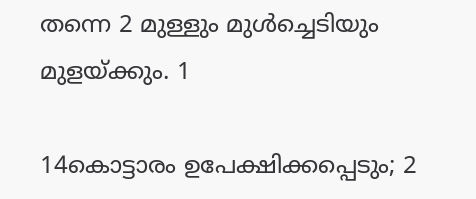തന്നെ 2 മുള്ളും മുൾച്ചെടിയും മുളയ്ക്കും. 1

14കൊട്ടാരം ഉപേക്ഷിക്കപ്പെടും; 2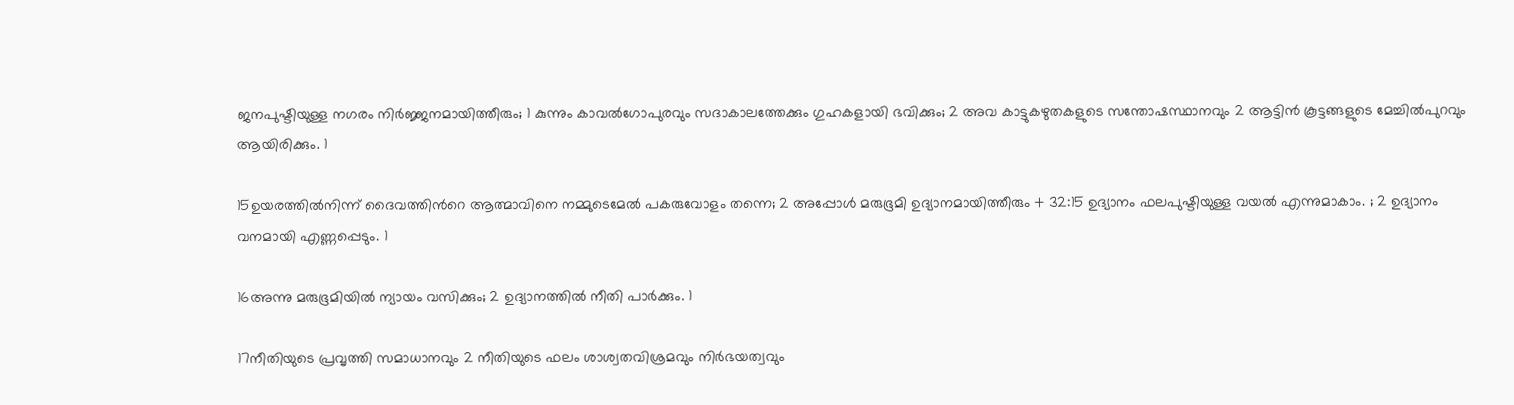ജനപുഷ്ടിയുള്ള നഗരം നിർജ്ജനമായിത്തീരും; 1 കുന്നും കാവല്‍ഗോപുരവും സദാകാലത്തേക്കും ഗുഹകളായി ഭവിക്കും; 2 അവ കാട്ടുകഴുതകളുടെ സന്തോഷസ്ഥാനവും 2 ആട്ടിൻ കൂട്ടങ്ങളുടെ മേച്ചിൽപുറവും ആയിരിക്കും. 1

15ഉയരത്തിൽനിന്ന് ദൈവത്തിന്‍റെ ആത്മാവിനെ നമ്മുടെമേൽ പകരുവോളം തന്നെ; 2 അപ്പോൾ മരുഭൂമി ഉദ്യാനമായിത്തീരും + 32:15 ഉദ്യാനം ഫലപുഷ്ടിയുള്ള വയൽ എന്നുമാകാം. ; 2 ഉദ്യാനം വനമായി എണ്ണപ്പെടും. 1

16അന്നു മരുഭൂമിയിൽ ന്യായം വസിക്കും; 2 ഉദ്യാനത്തിൽ നീതി പാർക്കും. 1

17നീതിയുടെ പ്രവൃത്തി സമാധാനവും 2 നീതിയുടെ ഫലം ശാശ്വതവിശ്രമവും നിർഭയത്വവും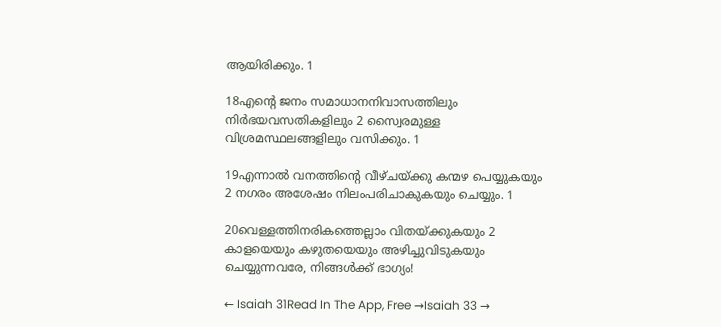ആയിരിക്കും. 1

18എന്‍റെ ജനം സമാധാനനിവാസത്തിലും നിർഭയവസതികളിലും 2 സ്വൈരമുള്ള വിശ്രമസ്ഥലങ്ങളിലും വസിക്കും. 1

19എന്നാൽ വനത്തിന്‍റെ വീഴ്ചയ്ക്കു കന്മഴ പെയ്യുകയും 2 നഗരം അശേഷം നിലംപരിചാകുകയും ചെയ്യും. 1

20വെള്ളത്തിനരികത്തെല്ലാം വിതയ്ക്കുകയും 2 കാളയെയും കഴുതയെയും അഴിച്ചുവിടുകയും ചെയ്യുന്നവരേ, നിങ്ങൾക്ക് ഭാഗ്യം!

← Isaiah 31Read In The App, Free →Isaiah 33 →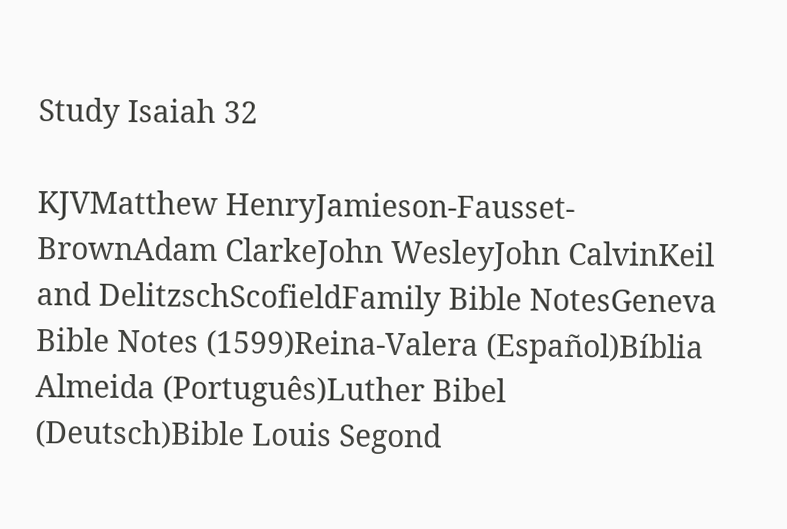Study Isaiah 32

KJVMatthew HenryJamieson-Fausset-BrownAdam ClarkeJohn WesleyJohn CalvinKeil and DelitzschScofieldFamily Bible NotesGeneva Bible Notes (1599)Reina-Valera (Español)Bíblia Almeida (Português)Luther Bibel (Deutsch)Bible Louis Segond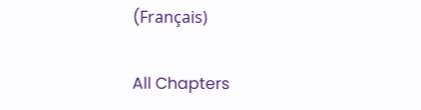(Français)

All Chapters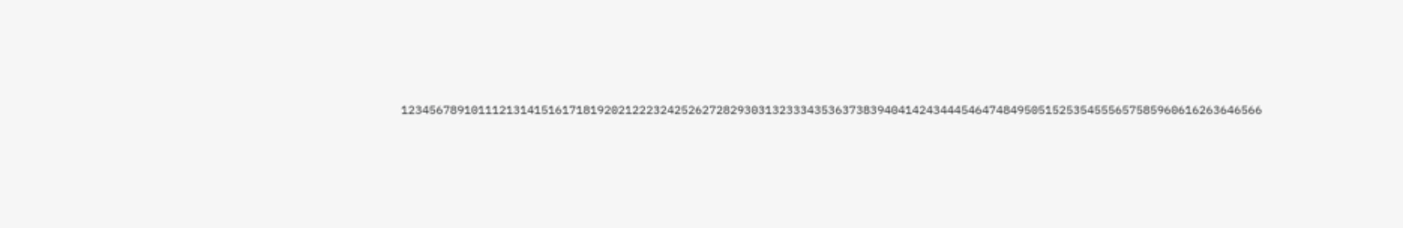123456789101112131415161718192021222324252627282930313233343536373839404142434445464748495051525354555657585960616263646566